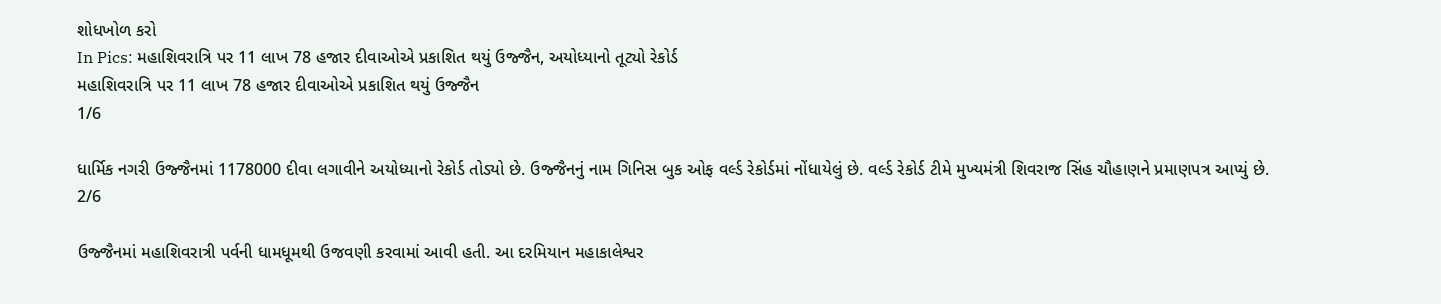શોધખોળ કરો
In Pics: મહાશિવરાત્રિ પર 11 લાખ 78 હજાર દીવાઓએ પ્રકાશિત થયું ઉજ્જૈન, અયોધ્યાનો તૂટ્યો રેકોર્ડ
મહાશિવરાત્રિ પર 11 લાખ 78 હજાર દીવાઓએ પ્રકાશિત થયું ઉજ્જૈન
1/6

ધાર્મિક નગરી ઉજ્જૈનમાં 1178000 દીવા લગાવીને અયોધ્યાનો રેકોર્ડ તોડ્યો છે. ઉજ્જૈનનું નામ ગિનિસ બુક ઓફ વર્લ્ડ રેકોર્ડમાં નોંધાયેલું છે. વર્લ્ડ રેકોર્ડ ટીમે મુખ્યમંત્રી શિવરાજ સિંહ ચૌહાણને પ્રમાણપત્ર આપ્યું છે.
2/6

ઉજ્જૈનમાં મહાશિવરાત્રી પર્વની ધામધૂમથી ઉજવણી કરવામાં આવી હતી. આ દરમિયાન મહાકાલેશ્વર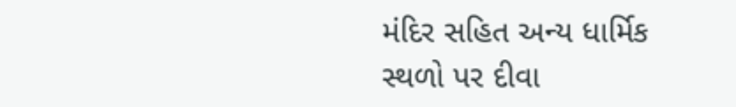મંદિર સહિત અન્ય ધાર્મિક સ્થળો પર દીવા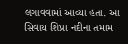લગાવવામાં આવ્યા હતા. આ સિવાય શિપ્રા નદીના તમામ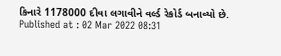કિનારે 1178000 દીવા લગાવીને વર્લ્ડ રેકોર્ડ બનાવ્યો છે.
Published at : 02 Mar 2022 08:31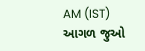AM (IST)
આગળ જુઓ